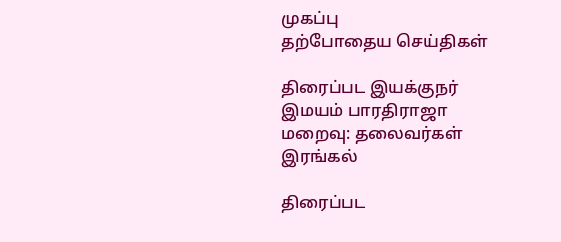முகப்பு
தற்போதைய செய்திகள்

திரைப்பட இயக்குநர் இமயம் பாரதிராஜா மறைவு: தலைவர்கள் இரங்கல்

திரைப்பட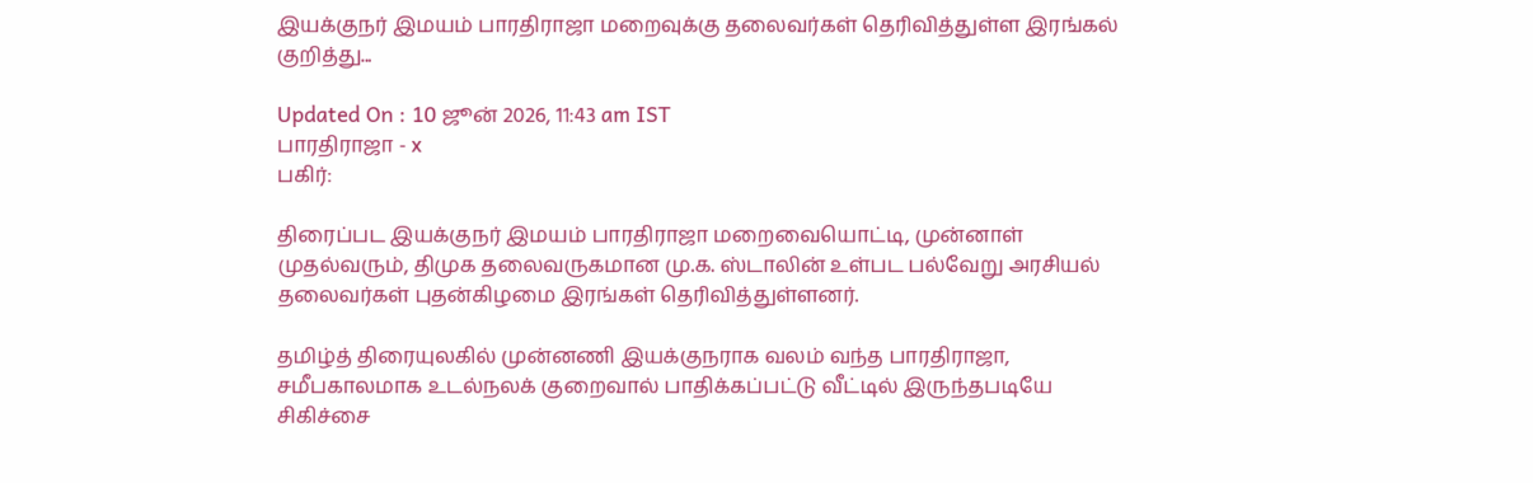இயக்குநர் இமயம் பாரதிராஜா மறைவுக்கு தலைவர்கள் தெரிவித்துள்ள இரங்கல் குறித்து...

Updated On : 10 ஜூன் 2026, 11:43 am IST
பாரதிராஜா - x
பகிர்:

திரைப்பட இயக்குநர் இமயம் பாரதிராஜா மறைவையொட்டி, முன்னாள் முதல்வரும், திமுக தலைவருகமான மு.க. ஸ்டாலின் உள்பட பல்வேறு அரசியல் தலைவர்கள் புதன்கிழமை இரங்கள் தெரிவித்துள்ளனர்.

தமிழ்த் திரையுலகில் முன்னணி இயக்குநராக வலம் வந்த பாரதிராஜா, சமீபகாலமாக உடல்நலக் குறைவால் பாதிக்கப்பட்டு வீட்டில் இருந்தபடியே சிகிச்சை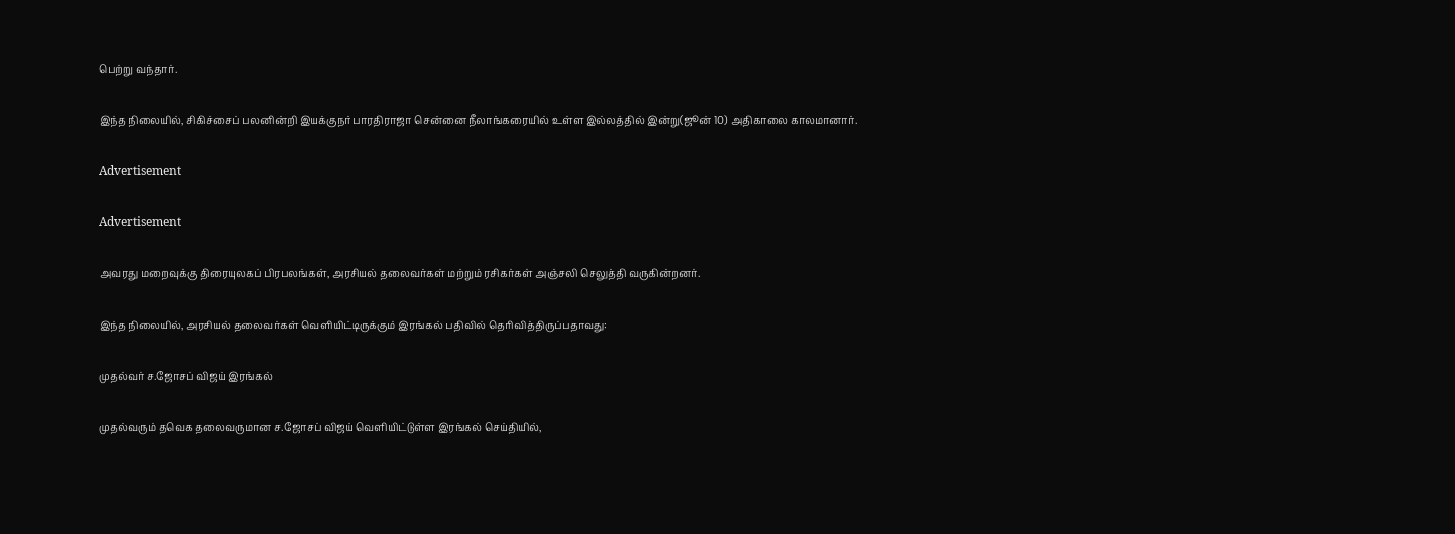பெற்று வந்தார்.

இந்த நிலையில், சிகிச்சைப் பலனின்றி இயக்குநர் பாரதிராஜா சென்னை நீலாங்கரையில் உள்ள இல்லத்தில் இன்று(ஜூன் 10) அதிகாலை காலமானார்.

Advertisement

Advertisement

அவரது மறைவுக்கு திரையுலகப் பிரபலங்கள், அரசியல் தலைவர்கள் மற்றும் ரசிகர்கள் அஞ்சலி செலுத்தி வருகின்றனர்.

இந்த நிலையில், அரசியல் தலைவர்கள் வெளியிட்டிருக்கும் இரங்கல் பதிவில் தெரிவித்திருப்பதாவது:

முதல்வர் ச.ஜோசப் விஜய் இரங்கல்

முதல்வரும் தவெக தலைவருமான ச.ஜோசப் விஜய் வெளியிட்டுள்ள இரங்கல் செய்தியில்,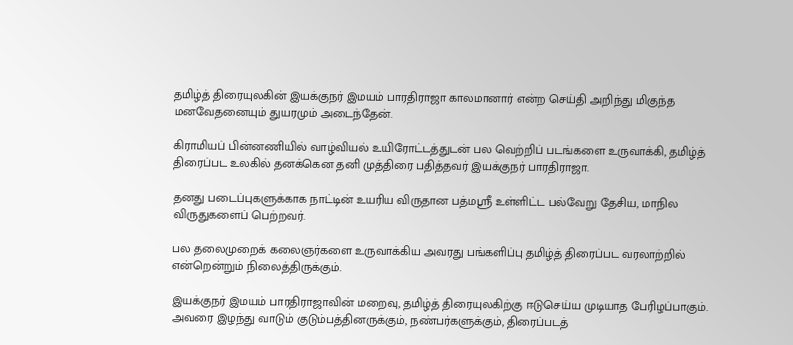தமிழ்த் திரையுலகின் இயக்குநர் இமயம் பாரதிராஜா காலமானார் என்ற செய்தி அறிந்து மிகுந்த மனவேதனையும் துயரமும் அடைந்தேன்.

கிராமியப் பின்னணியில் வாழ்வியல் உயிரோட்டத்துடன் பல வெற்றிப் படங்களை உருவாக்கி, தமிழ்த் திரைப்பட உலகில் தனக்கென தனி முத்திரை பதித்தவர் இயக்குநர் பாரதிராஜா.

தனது படைப்புகளுக்காக நாட்டின் உயரிய விருதான பத்மஸ்ரீ உள்ளிட்ட பல்வேறு தேசிய, மாநில விருதுகளைப் பெற்றவர்.

பல தலைமுறைக் கலைஞர்களை உருவாக்கிய அவரது பங்களிப்பு தமிழ்த் திரைப்பட வரலாற்றில் என்றென்றும் நிலைத்திருக்கும்.

இயக்குநர் இமயம் பாரதிராஜாவின் மறைவு, தமிழ்த் திரையுலகிற்கு ஈடுசெய்ய முடியாத பேரிழப்பாகும். அவரை இழந்து வாடும் குடும்பத்தினருக்கும், நண்பர்களுக்கும், திரைப்படத்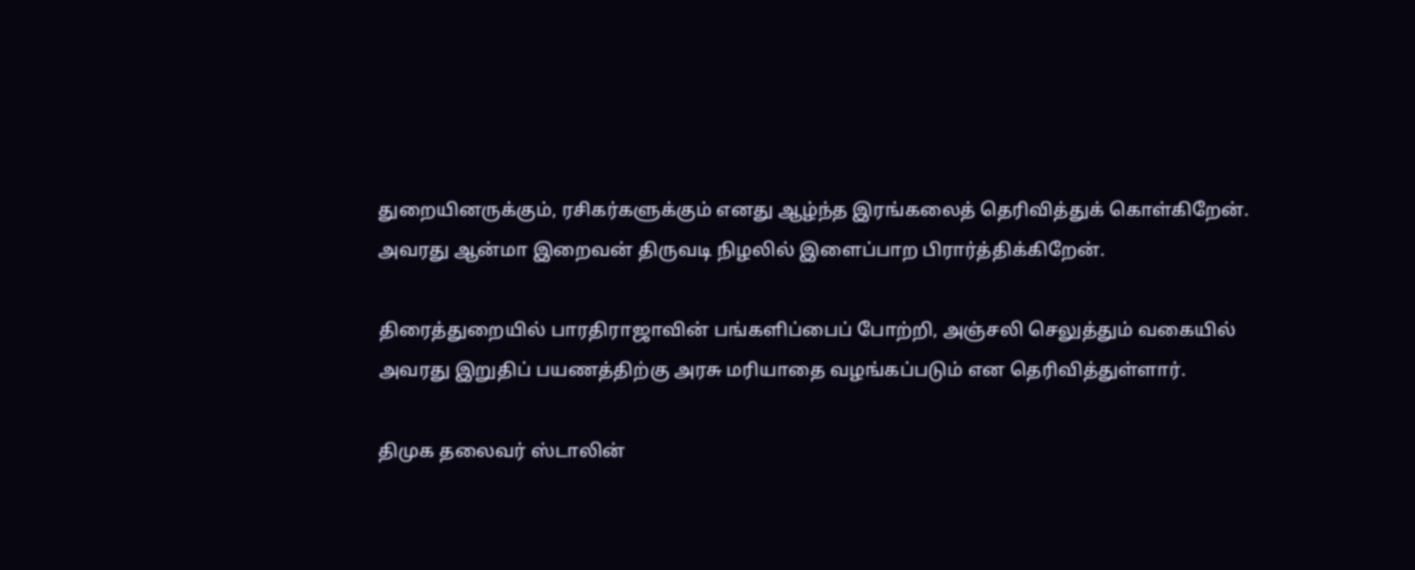துறையினருக்கும், ரசிகர்களுக்கும் எனது ஆழ்ந்த இரங்கலைத் தெரிவித்துக் கொள்கிறேன். அவரது ஆன்மா இறைவன் திருவடி நிழலில் இளைப்பாற பிரார்த்திக்கிறேன்.

திரைத்துறையில் பாரதிராஜாவின் பங்களிப்பைப் போற்றி, அஞ்சலி செலுத்தும் வகையில் அவரது இறுதிப் பயணத்திற்கு அரசு மரியாதை வழங்கப்படும் என தெரிவித்துள்ளார்.

திமுக தலைவர் ஸ்டாலின்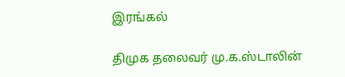இரங்கல்

திமுக தலைவர் மு.க.ஸ்டாலின்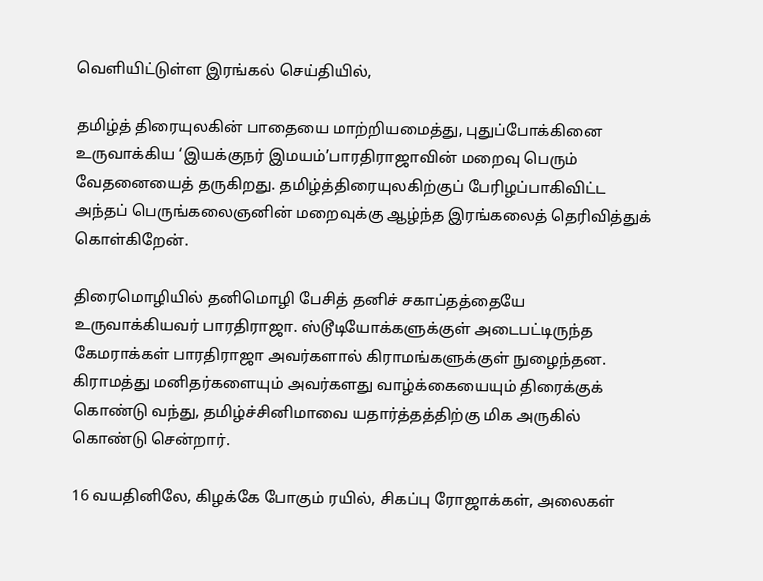வெளியிட்டுள்ள இரங்கல் செய்தியில்,

தமிழ்த் திரையுலகின் பாதையை மாற்றியமைத்து, புதுப்போக்கினை உருவாக்கிய ‘இயக்குநர் இமயம்’பாரதிராஜாவின் மறைவு பெரும் வேதனையைத் தருகிறது. தமிழ்த்திரையுலகிற்குப் பேரிழப்பாகிவிட்ட அந்தப் பெருங்கலைஞனின் மறைவுக்கு ஆழ்ந்த இரங்கலைத் தெரிவித்துக் கொள்கிறேன்.

திரைமொழியில் தனிமொழி பேசித் தனிச் சகாப்தத்தையே உருவாக்கியவர் பாரதிராஜா. ஸ்டூடியோக்களுக்குள் அடைபட்டிருந்த கேமராக்கள் பாரதிராஜா அவர்களால் கிராமங்களுக்குள் நுழைந்தன. கிராமத்து மனிதர்களையும் அவர்களது வாழ்க்கையையும் திரைக்குக் கொண்டு வந்து, தமிழ்ச்சினிமாவை யதார்த்தத்திற்கு மிக அருகில் கொண்டு சென்றார்.

16 வயதினிலே, கிழக்கே போகும் ரயில், சிகப்பு ரோஜாக்கள், அலைகள்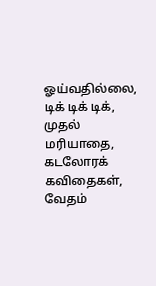ஓய்வதில்லை, டிக் டிக் டிக், முதல் மரியாதை, கடலோரக் கவிதைகள், வேதம்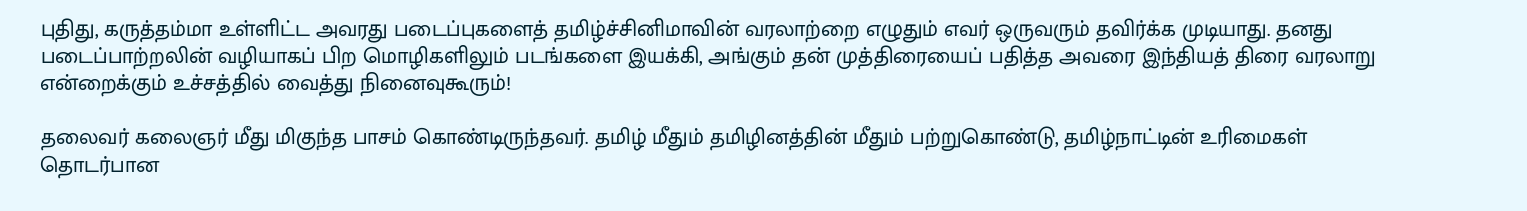புதிது, கருத்தம்மா உள்ளிட்ட அவரது படைப்புகளைத் தமிழ்ச்சினிமாவின் வரலாற்றை எழுதும் எவர் ஒருவரும் தவிர்க்க முடியாது. தனது படைப்பாற்றலின் வழியாகப் பிற மொழிகளிலும் படங்களை இயக்கி, அங்கும் தன் முத்திரையைப் பதித்த அவரை இந்தியத் திரை வரலாறு என்றைக்கும் உச்சத்தில் வைத்து நினைவுகூரும்!

தலைவர் கலைஞர் மீது மிகுந்த பாசம் கொண்டிருந்தவர். தமிழ் மீதும் தமிழினத்தின் மீதும் பற்றுகொண்டு, தமிழ்நாட்டின் உரிமைகள் தொடர்பான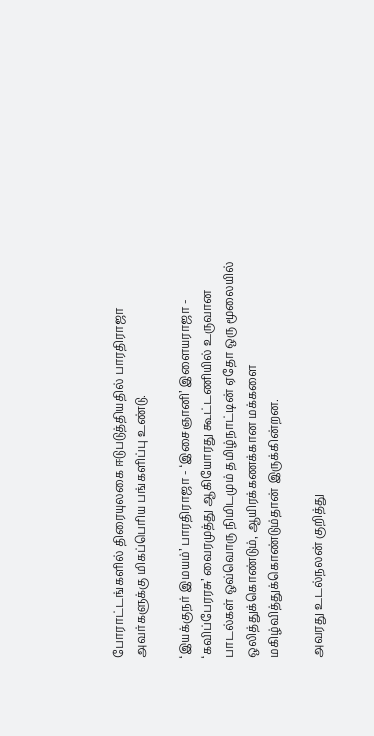போராட்டங்களில் திரையுலகை ஈடுபடுத்தியதில் பாரதிராஜா அவர்களுக்கு மிகப்பெரிய பங்களிப்பு உண்டு.

‘இயக்குநர் இமயம்’ பாரதிராஜா - ‘இசைஞானி’ இளையராஜா - ‘கவிப்பேரரசு’ வைரமுத்து ஆகியோரது கூட்டணியில் உருவான பாடல்கள் ஒவ்வொரு நிமிடமும் தமிழ்நாட்டின் ஏதோ ஒரு மூலையில் ஒலித்துக்கொண்டும், ஆயிரக்கணக்கான மக்களை மகிழ்வித்துக்கொண்டும்தான் இருக்கின்றன.

அவரது உடல்நலன் குறித்து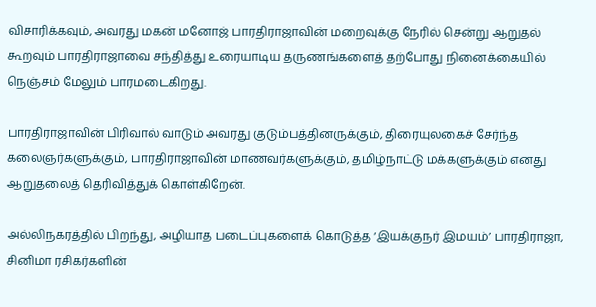விசாரிக்கவும், அவரது மகன் மனோஜ் பாரதிராஜாவின் மறைவுக்கு நேரில் சென்று ஆறுதல் கூறவும் பாரதிராஜாவை சந்தித்து உரையாடிய தருணங்களைத் தற்போது நினைக்கையில் நெஞ்சம் மேலும் பாரமடைகிறது.

பாரதிராஜாவின் பிரிவால் வாடும் அவரது குடும்பத்தினருக்கும், திரையுலகைச் சேர்ந்த கலைஞர்களுக்கும், பாரதிராஜாவின் மாணவர்களுக்கும், தமிழ்நாட்டு மக்களுக்கும் எனது ஆறுதலைத் தெரிவித்துக் கொள்கிறேன்.

அல்லிநகரத்தில் பிறந்து, அழியாத படைப்புகளைக் கொடுத்த ‘இயக்குநர் இமயம்’ பாரதிராஜா, சினிமா ரசிகர்களின்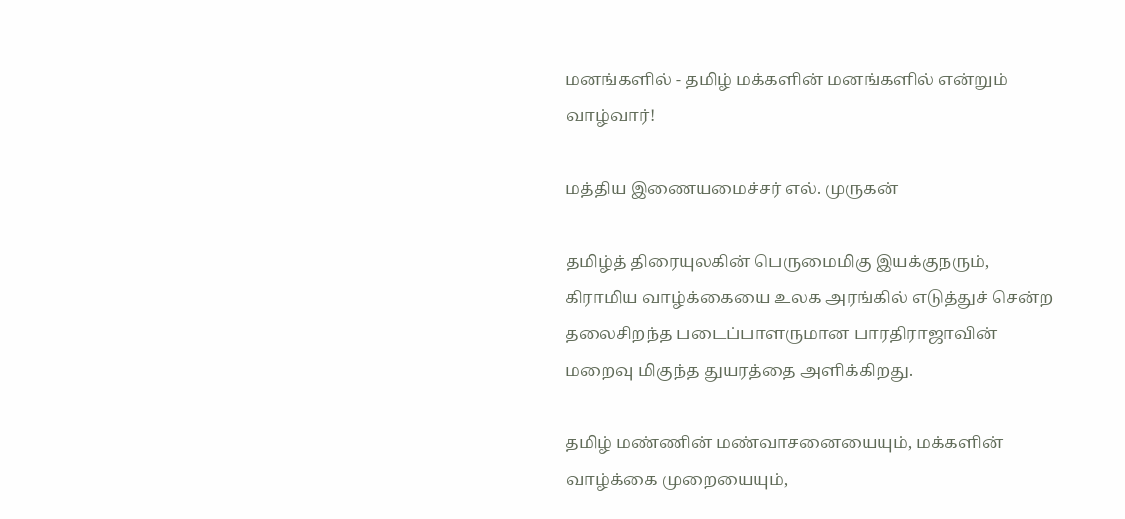மனங்களில் - தமிழ் மக்களின் மனங்களில் என்றும் வாழ்வார்!

மத்திய இணையமைச்சர் எல். முருகன்

தமிழ்த் திரையுலகின் பெருமைமிகு இயக்குநரும், கிராமிய வாழ்க்கையை உலக அரங்கில் எடுத்துச் சென்ற தலைசிறந்த படைப்பாளருமான பாரதிராஜாவின் மறைவு மிகுந்த துயரத்தை அளிக்கிறது.

தமிழ் மண்ணின் மண்வாசனையையும், மக்களின் வாழ்க்கை முறையையும்,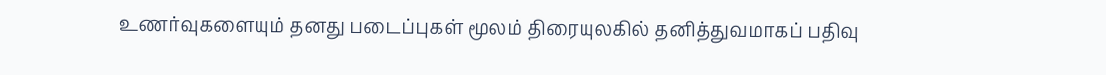உணர்வுகளையும் தனது படைப்புகள் மூலம் திரையுலகில் தனித்துவமாகப் பதிவு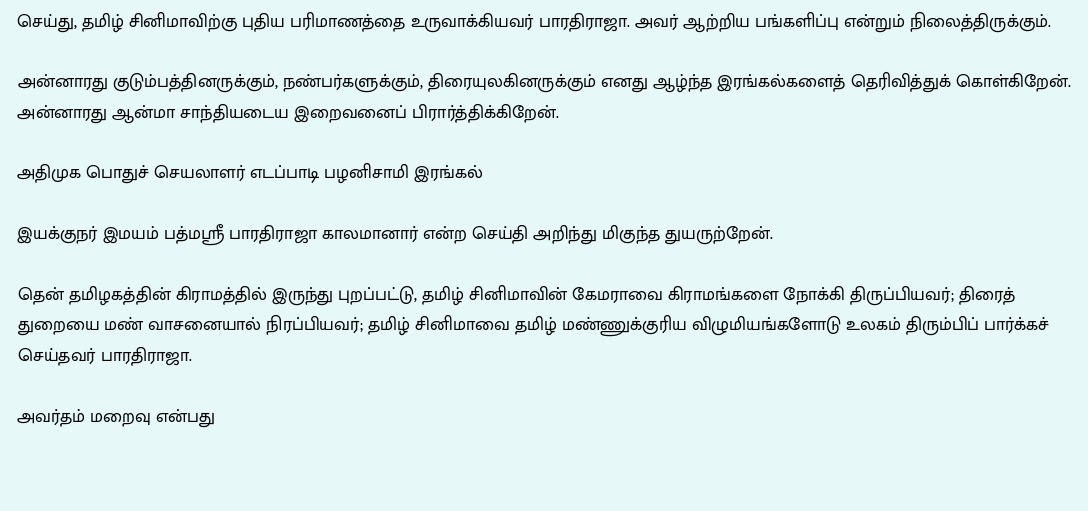செய்து, தமிழ் சினிமாவிற்கு புதிய பரிமாணத்தை உருவாக்கியவர் பாரதிராஜா. அவர் ஆற்றிய பங்களிப்பு என்றும் நிலைத்திருக்கும்.

அன்னாரது குடும்பத்தினருக்கும், நண்பர்களுக்கும், திரையுலகினருக்கும் எனது ஆழ்ந்த இரங்கல்களைத் தெரிவித்துக் கொள்கிறேன். அன்னாரது ஆன்மா சாந்தியடைய இறைவனைப் பிரார்த்திக்கிறேன்.

அதிமுக பொதுச் செயலாளர் எடப்பாடி பழனிசாமி இரங்கல்

இயக்குநர் இமயம் பத்மஶ்ரீ பாரதிராஜா காலமானார் என்ற செய்தி அறிந்து மிகுந்த துயருற்றேன்.

தென் தமிழகத்தின் கிராமத்தில் இருந்து புறப்பட்டு, தமிழ் சினிமாவின் கேமராவை கிராமங்களை நோக்கி திருப்பியவர்; திரைத் துறையை மண் வாசனையால் நிரப்பியவர்; தமிழ் சினிமாவை தமிழ் மண்ணுக்குரிய விழுமியங்களோடு உலகம் திரும்பிப் பார்க்கச் செய்தவர் பாரதிராஜா.

அவர்தம் மறைவு என்பது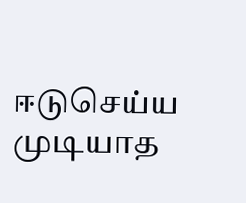ஈடுசெய்ய முடியாத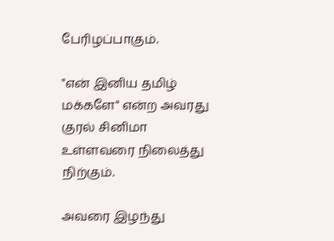பேரிழப்பாகும்.

"என் இனிய தமிழ் மக்களே" என்ற அவரது குரல் சினிமா உள்ளவரை நிலைத்து நிற்கும்.

அவரை இழந்து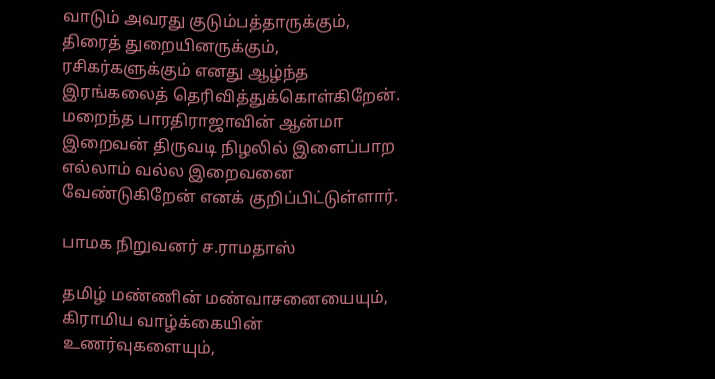வாடும் அவரது குடும்பத்தாருக்கும், திரைத் துறையினருக்கும், ரசிகர்களுக்கும் எனது ஆழ்ந்த இரங்கலைத் தெரிவித்துக்கொள்கிறேன். மறைந்த பாரதிராஜாவின் ஆன்மா இறைவன் திருவடி நிழலில் இளைப்பாற எல்லாம் வல்ல இறைவனை வேண்டுகிறேன் எனக் குறிப்பிட்டுள்ளார்.

பாமக நிறுவனர் ச.ராமதாஸ்

தமிழ் மண்ணின் மண்வாசனையையும், கிராமிய வாழ்க்கையின் உணர்வுகளையும்,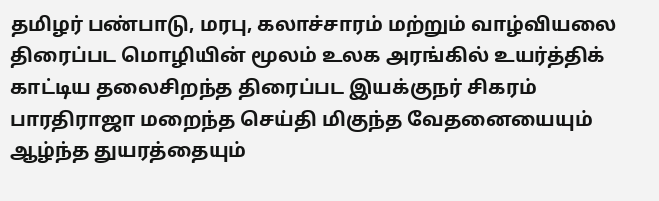தமிழர் பண்பாடு, மரபு, கலாச்சாரம் மற்றும் வாழ்வியலை திரைப்பட மொழியின் மூலம் உலக அரங்கில் உயர்த்திக் காட்டிய தலைசிறந்த திரைப்பட இயக்குநர் சிகரம் பாரதிராஜா மறைந்த செய்தி மிகுந்த வேதனையையும் ஆழ்ந்த துயரத்தையும்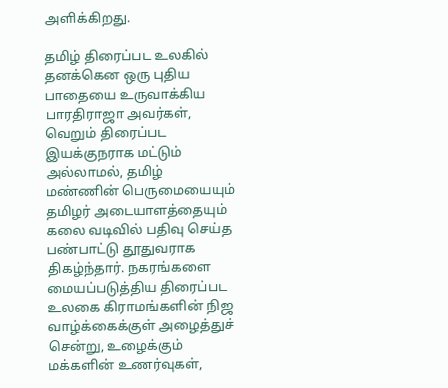அளிக்கிறது.

தமிழ் திரைப்பட உலகில் தனக்கென ஒரு புதிய பாதையை உருவாக்கிய பாரதிராஜா அவர்கள், வெறும் திரைப்பட இயக்குநராக மட்டும் அல்லாமல், தமிழ் மண்ணின் பெருமையையும் தமிழர் அடையாளத்தையும் கலை வடிவில் பதிவு செய்த பண்பாட்டு தூதுவராக திகழ்ந்தார். நகரங்களை மையப்படுத்திய திரைப்பட உலகை கிராமங்களின் நிஜ வாழ்க்கைக்குள் அழைத்துச் சென்று, உழைக்கும் மக்களின் உணர்வுகள்,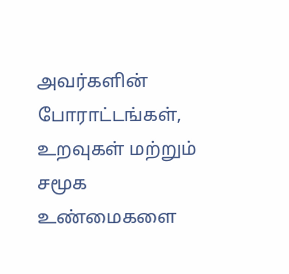அவர்களின் போராட்டங்கள், உறவுகள் மற்றும் சமூக உண்மைகளை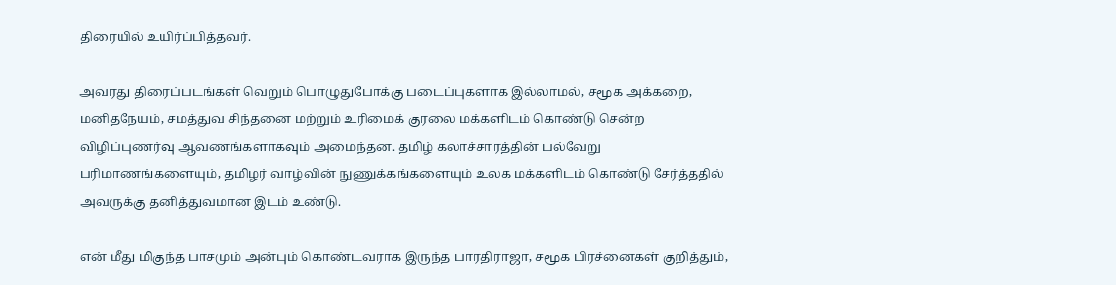திரையில் உயிர்ப்பித்தவர்.

அவரது திரைப்படங்கள் வெறும் பொழுதுபோக்கு படைப்புகளாக இல்லாமல், சமூக அக்கறை, மனிதநேயம், சமத்துவ சிந்தனை மற்றும் உரிமைக் குரலை மக்களிடம் கொண்டு சென்ற விழிப்புணர்வு ஆவணங்களாகவும் அமைந்தன. தமிழ் கலாச்சாரத்தின் பல்வேறு பரிமாணங்களையும், தமிழர் வாழ்வின் நுணுக்கங்களையும் உலக மக்களிடம் கொண்டு சேர்த்ததில் அவருக்கு தனித்துவமான இடம் உண்டு.

என் மீது மிகுந்த பாசமும் அன்பும் கொண்டவராக இருந்த பாரதிராஜா, சமூக பிரச்னைகள் குறித்தும்,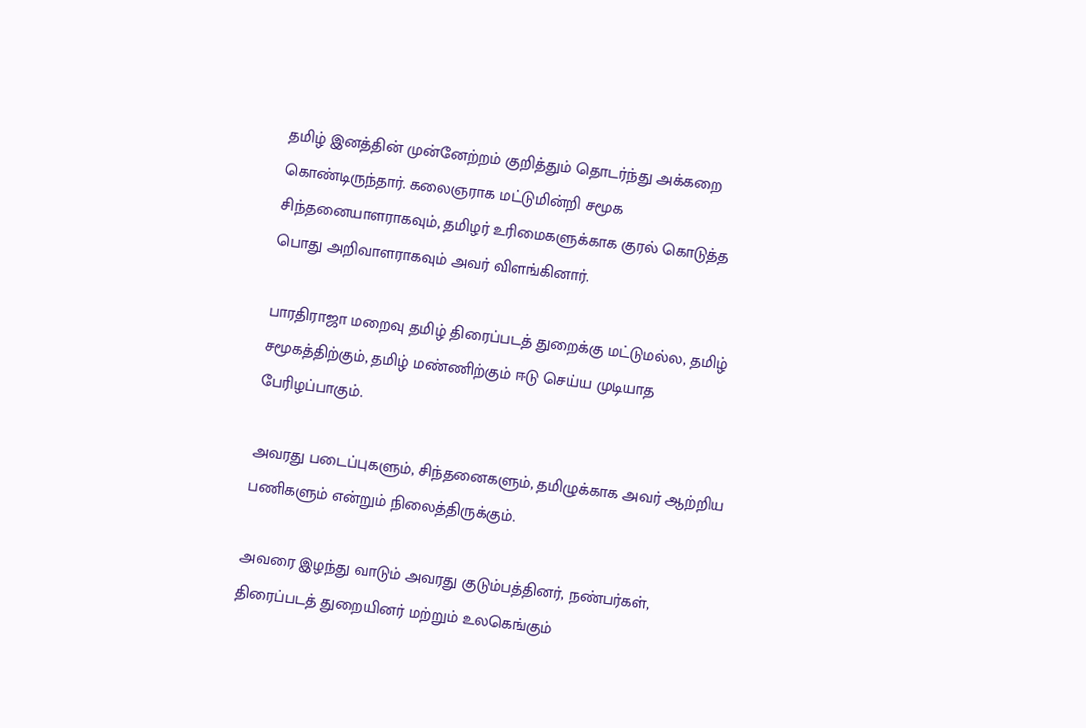தமிழ் இனத்தின் முன்னேற்றம் குறித்தும் தொடர்ந்து அக்கறை கொண்டிருந்தார். கலைஞராக மட்டுமின்றி சமூக சிந்தனையாளராகவும், தமிழர் உரிமைகளுக்காக குரல் கொடுத்த பொது அறிவாளராகவும் அவர் விளங்கினார்.

பாரதிராஜா மறைவு தமிழ் திரைப்படத் துறைக்கு மட்டுமல்ல, தமிழ் சமூகத்திற்கும், தமிழ் மண்ணிற்கும் ஈடு செய்ய முடியாத பேரிழப்பாகும்.

அவரது படைப்புகளும், சிந்தனைகளும், தமிழுக்காக அவர் ஆற்றிய பணிகளும் என்றும் நிலைத்திருக்கும்.

அவரை இழந்து வாடும் அவரது குடும்பத்தினர், நண்பர்கள், திரைப்படத் துறையினர் மற்றும் உலகெங்கும்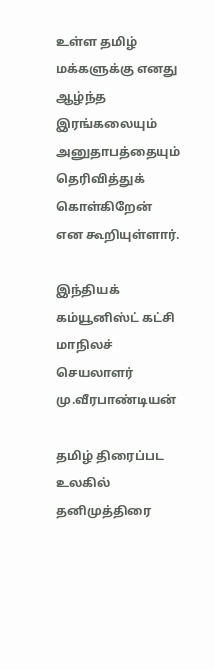உள்ள தமிழ் மக்களுக்கு எனது ஆழ்ந்த இரங்கலையும் அனுதாபத்தையும் தெரிவித்துக் கொள்கிறேன் என கூறியுள்ளார்.

இந்தியக் கம்யூனிஸ்ட் கட்சி மாநிலச் செயலாளர் மு.வீரபாண்டியன்

தமிழ் திரைப்பட உலகில் தனிமுத்திரை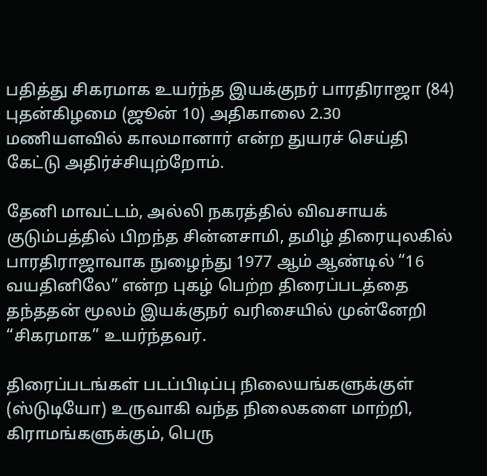பதித்து சிகரமாக உயர்ந்த இயக்குநர் பாரதிராஜா (84) புதன்கிழமை (ஜூன் 10) அதிகாலை 2.30 மணியளவில் காலமானார் என்ற துயரச் செய்தி கேட்டு அதிர்ச்சியுற்றோம்.

தேனி மாவட்டம், அல்லி நகரத்தில் விவசாயக் குடும்பத்தில் பிறந்த சின்னசாமி, தமிழ் திரையுலகில் பாரதிராஜாவாக நுழைந்து 1977 ஆம் ஆண்டில் “16 வயதினிலே” என்ற புகழ் பெற்ற திரைப்படத்தை தந்ததன் மூலம் இயக்குநர் வரிசையில் முன்னேறி “சிகரமாக” உயர்ந்தவர்.

திரைப்படங்கள் படப்பிடிப்பு நிலையங்களுக்குள் (ஸ்டுடியோ) உருவாகி வந்த நிலைகளை மாற்றி, கிராமங்களுக்கும், பெரு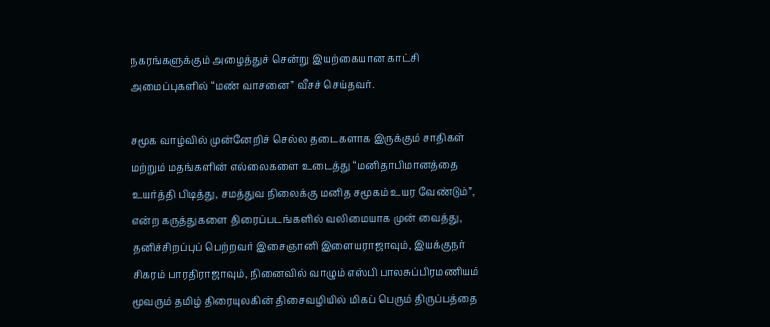நகரங்களுக்கும் அழைத்துச் சென்று இயற்கையான காட்சி அமைப்புகளில் “மண் வாசனை” வீசச் செய்தவர்.

சமூக வாழ்வில் முன்னேறிச் செல்ல தடைகளாக இருக்கும் சாதிகள் மற்றும் மதங்களின் எல்லைகளை உடைத்து “மனிதாபிமானத்தை உயர்த்தி பிடித்து, சமத்துவ நிலைக்கு மனித சமூகம் உயர வேண்டும்”, என்ற கருத்துகளை திரைப்படங்களில் வலிமையாக முன் வைத்து, தனிச்சிறப்புப் பெற்றவர் இசைஞானி இளையராஜாவும், இயக்குநர் சிகரம் பாரதிராஜாவும், நினைவில் வாழும் எஸ்பி பாலசுப்பிரமணியம் மூவரும் தமிழ் திரையுலகின் திசைவழியில் மிகப் பெரும் திருப்பத்தை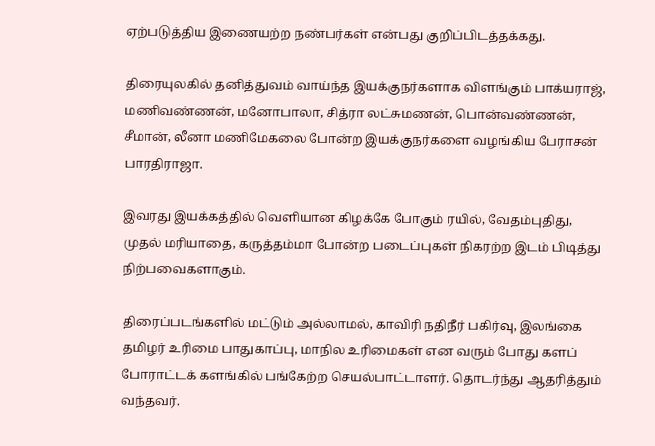ஏற்படுத்திய இணையற்ற நண்பர்கள் என்பது குறிப்பிடத்தக்கது.

திரையுலகில் தனித்துவம் வாய்ந்த இயக்குநர்களாக விளங்கும் பாக்யராஜ், மணிவண்ணன், மனோபாலா, சித்ரா லட்சுமணன், பொன்வண்ணன், சீமான், லீனா மணிமேகலை போன்ற இயக்குநர்களை வழங்கிய பேராசன் பாரதிராஜா.

இவரது இயக்கத்தில் வெளியான கிழக்கே போகும் ரயில், வேதம்புதிது, முதல் மரியாதை, கருத்தம்மா போன்ற படைப்புகள் நிகரற்ற இடம் பிடித்து நிற்பவைகளாகும்.

திரைப்படங்களில் மட்டும் அல்லாமல், காவிரி நதிநீர் பகிர்வு, இலங்கை தமிழர் உரிமை பாதுகாப்பு, மாநில உரிமைகள் என வரும் போது களப் போராட்டக் களங்கில் பங்கேற்ற செயல்பாட்டாளர். தொடர்ந்து ஆதரித்தும் வந்தவர்.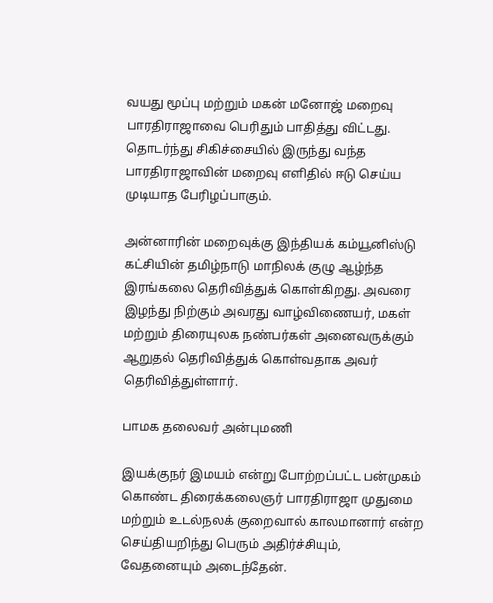வயது மூப்பு மற்றும் மகன் மனோஜ் மறைவு பாரதிராஜாவை பெரிதும் பாதித்து விட்டது. தொடர்ந்து சிகிச்சையில் இருந்து வந்த பாரதிராஜாவின் மறைவு எளிதில் ஈடு செய்ய முடியாத பேரிழப்பாகும்.

அன்னாரின் மறைவுக்கு இந்தியக் கம்யூனிஸ்டு கட்சியின் தமிழ்நாடு மாநிலக் குழு ஆழ்ந்த இரங்கலை தெரிவித்துக் கொள்கிறது. அவரை இழந்து நிற்கும் அவரது வாழ்விணையர், மகள் மற்றும் திரையுலக நண்பர்கள் அனைவருக்கும் ஆறுதல் தெரிவித்துக் கொள்வதாக அவர் தெரிவித்துள்ளார்.

பாமக தலைவர் அன்புமணி

இயக்குநர் இமயம் என்று போற்றப்பட்ட பன்முகம் கொண்ட திரைக்கலைஞர் பாரதிராஜா முதுமை மற்றும் உடல்நலக் குறைவால் காலமானார் என்ற செய்தியறிந்து பெரும் அதிர்ச்சியும், வேதனையும் அடைந்தேன்.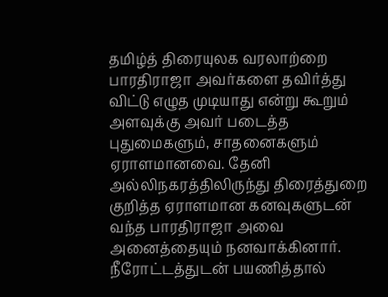தமிழ்த் திரையுலக வரலாற்றை பாரதிராஜா அவர்களை தவிர்த்து விட்டு எழுத முடியாது என்று கூறும் அளவுக்கு அவர் படைத்த புதுமைகளும், சாதனைகளும் ஏராளமானவை. தேனி அல்லிநகரத்திலிருந்து திரைத்துறை குறித்த ஏராளமான கனவுகளுடன் வந்த பாரதிராஜா அவை அனைத்தையும் நனவாக்கினார். நீரோட்டத்துடன் பயணித்தால்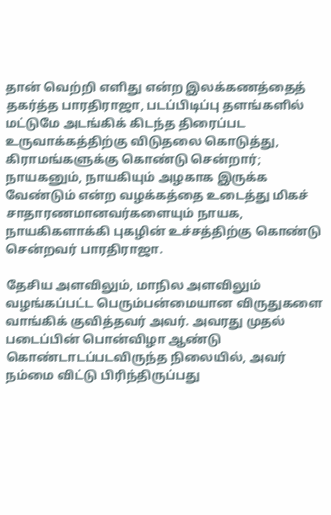தான் வெற்றி எளிது என்ற இலக்கணத்தைத் தகர்த்த பாரதிராஜா, படப்பிடிப்பு தளங்களில் மட்டுமே அடங்கிக் கிடந்த திரைப்பட உருவாக்கத்திற்கு விடுதலை கொடுத்து, கிராமங்களுக்கு கொண்டு சென்றார்; நாயகனும், நாயகியும் அழகாக இருக்க வேண்டும் என்ற வழக்கத்தை உடைத்து மிகச் சாதாரணமானவர்களையும் நாயக, நாயகிகளாக்கி புகழின் உச்சத்திற்கு கொண்டு சென்றவர் பாரதிராஜா.

தேசிய அளவிலும், மாநில அளவிலும் வழங்கப்பட்ட பெரும்பன்மையான விருதுகளை வாங்கிக் குவித்தவர் அவர். அவரது முதல் படைப்பின் பொன்விழா ஆண்டு கொண்டாடப்படவிருந்த நிலையில், அவர் நம்மை விட்டு பிரிந்திருப்பது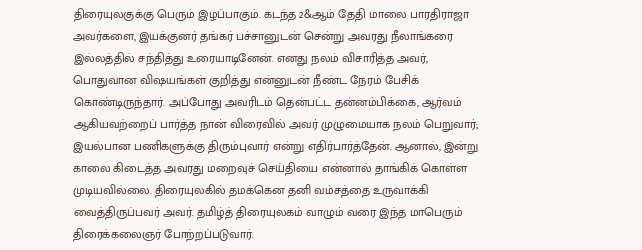திரையுலகுக்கு பெரும் இழப்பாகும். கடந்த 2&ஆம் தேதி மாலை பாரதிராஜா அவர்களை, இயக்குனர் தங்கர் பச்சானுடன் சென்று அவரது நீலாங்கரை இல்லத்தில் சந்தித்து உரையாடினேன். எனது நலம் விசாரித்த அவர், பொதுவான விஷயங்கள் குறித்து என்னுடன் நீண்ட நேரம் பேசிக் கொண்டிருந்தார். அப்போது அவரிடம் தென்பட்ட தன்னம்பிக்கை, ஆர்வம் ஆகியவற்றைப் பார்த்த நான் விரைவில் அவர் முழுமையாக நலம் பெறுவார்; இயல்பான பணிகளுக்கு திரும்புவார் என்று எதிர்பார்த்தேன். ஆனால், இன்று காலை கிடைத்த அவரது மறைவுச் செய்தியை என்னால் தாங்கிக் கொள்ள முடியவில்லை. திரையுலகில் தமக்கென தனி வம்சத்தை உருவாக்கி வைத்திருப்பவர் அவர். தமிழ்த் திரையுலகம் வாழும் வரை இந்த மாபெரும் திரைக்கலைஞர் போற்றப்படுவார்.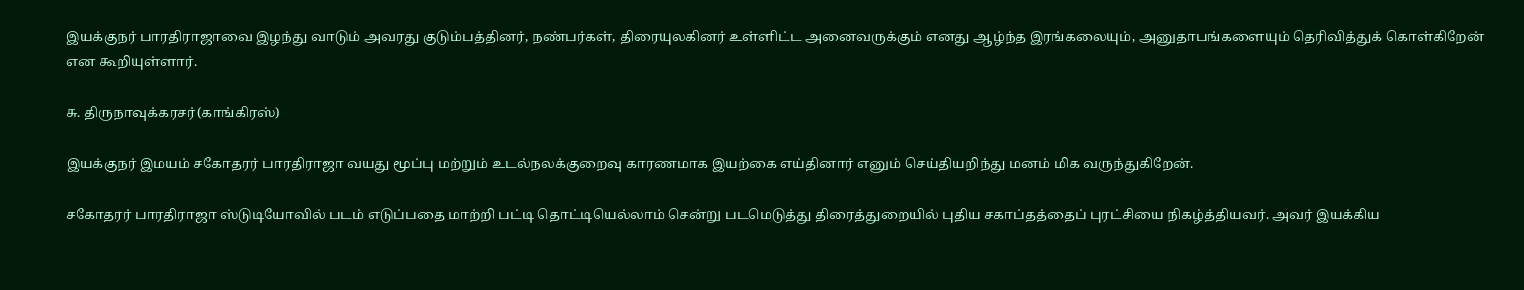இயக்குநர் பாரதிராஜாவை இழந்து வாடும் அவரது குடும்பத்தினர், நண்பர்கள், திரையுலகினர் உள்ளிட்ட அனைவருக்கும் எனது ஆழ்ந்த இரங்கலையும், அனுதாபங்களையும் தெரிவித்துக் கொள்கிறேன் என கூறியுள்ளார்.

சு. திருநாவுக்கரசர்(காங்கிரஸ்)

இயக்குநர் இமயம் சகோதரர் பாரதிராஜா வயது மூப்பு மற்றும் உடல்நலக்குறைவு காரணமாக இயற்கை எய்தினார் எனும் செய்தியறிந்து மனம் மிக வருந்துகிறேன்.

சகோதரர் பாரதிராஜா ஸ்டுடியோவில் படம் எடுப்பதை மாற்றி பட்டி தொட்டியெல்லாம் சென்று படமெடுத்து திரைத்துறையில் புதிய சகாப்தத்தைப் புரட்சியை நிகழ்த்தியவர். அவர் இயக்கிய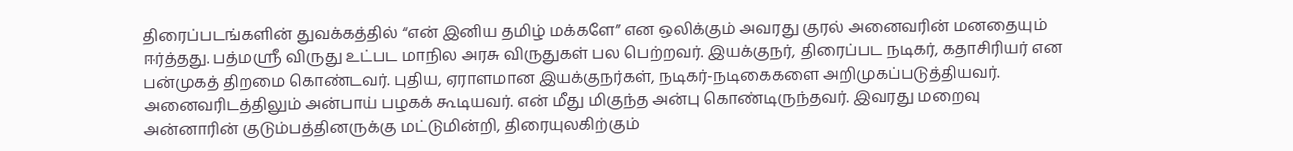திரைப்படங்களின் துவக்கத்தில் “என் இனிய தமிழ் மக்களே” என ஒலிக்கும் அவரது குரல் அனைவரின் மனதையும் ஈர்த்தது. பத்மஸ்ரீ விருது உட்பட மாநில அரசு விருதுகள் பல பெற்றவர். இயக்குநர், திரைப்பட நடிகர், கதாசிரியர் என பன்முகத் திறமை கொண்டவர். புதிய, ஏராளமான இயக்குநர்கள், நடிகர்-நடிகைகளை அறிமுகப்படுத்தியவர். அனைவரிடத்திலும் அன்பாய் பழகக் கூடியவர். என் மீது மிகுந்த அன்பு கொண்டிருந்தவர். இவரது மறைவு அன்னாரின் குடும்பத்தினருக்கு மட்டுமின்றி, திரையுலகிற்கும்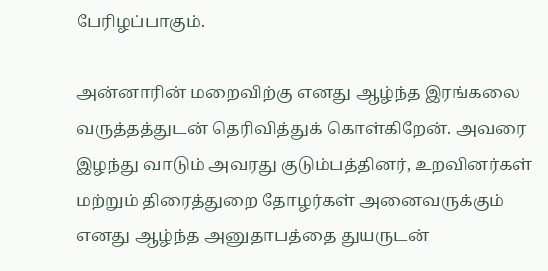பேரிழப்பாகும்.

அன்னாரின் மறைவிற்கு எனது ஆழ்ந்த இரங்கலை வருத்தத்துடன் தெரிவித்துக் கொள்கிறேன். அவரை இழந்து வாடும் அவரது குடும்பத்தினர், உறவினர்கள் மற்றும் திரைத்துறை தோழர்கள் அனைவருக்கும் எனது ஆழ்ந்த அனுதாபத்தை துயருடன்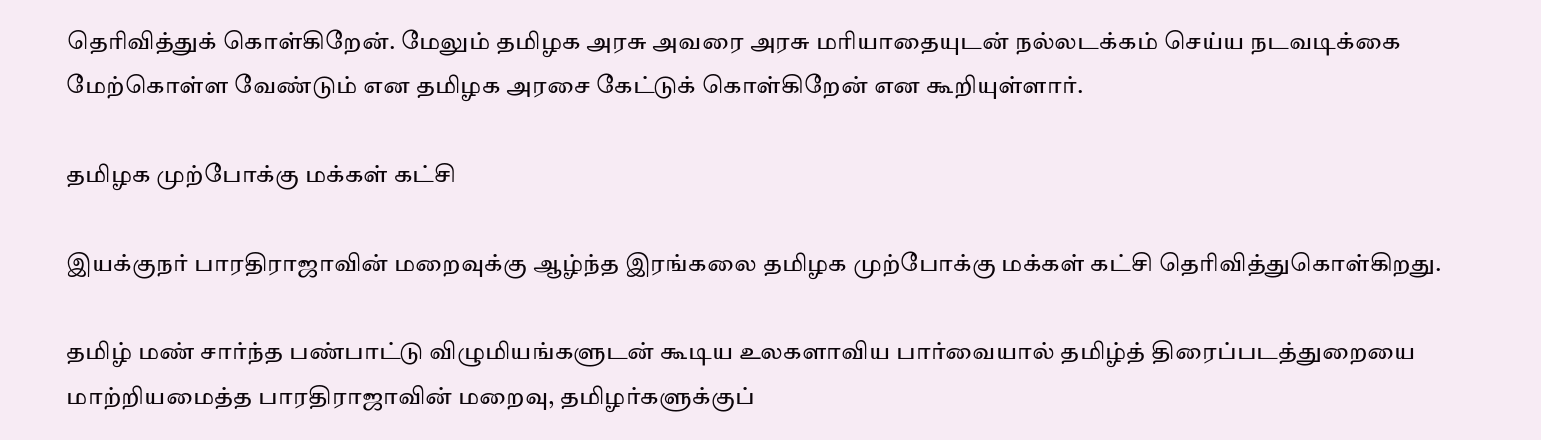தெரிவித்துக் கொள்கிறேன். மேலும் தமிழக அரசு அவரை அரசு மரியாதையுடன் நல்லடக்கம் செய்ய நடவடிக்கை மேற்கொள்ள வேண்டும் என தமிழக அரசை கேட்டுக் கொள்கிறேன் என கூறியுள்ளார்.

தமிழக முற்போக்கு மக்கள் கட்சி

இயக்குநர் பாரதிராஜாவின் மறைவுக்கு ஆழ்ந்த இரங்கலை தமிழக முற்போக்கு மக்கள் கட்சி தெரிவித்துகொள்கிறது.

தமிழ் மண் சார்ந்த‌ பண்பாட்டு விழுமியங்களுடன் கூடிய உலகளாவிய பார்வையால் தமிழ்த் திரைப்படத்துறையை மாற்றியமைத்த பாரதிராஜாவின் மறைவு, தமிழர்களுக்குப்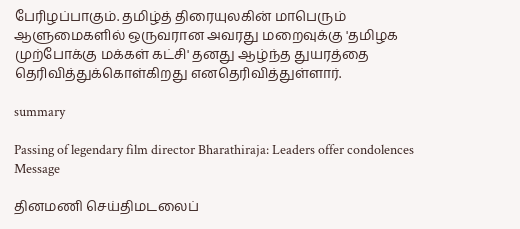பேரிழப்பாகும். தமிழ்த் திரையுலகின் மாபெரும் ஆளுமைகளில் ஒருவரான அவரது மறைவுக்கு 'தமிழக முற்போக்கு மக்கள் கட்சி' தனது ஆழ்ந்த துயரத்தை தெரிவித்துக்கொள்கிறது எனதெரிவித்துள்ளார்.

summary

Passing of legendary film director Bharathiraja: Leaders offer condolences Message

தினமணி செய்திமடலைப்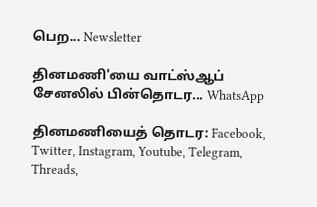பெற... Newsletter

தினமணி'யை வாட்ஸ்ஆப் சேனலில் பின்தொடர... WhatsApp

தினமணியைத் தொடர: Facebook, Twitter, Instagram, Youtube, Telegram, Threads,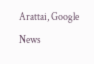Arattai, Google News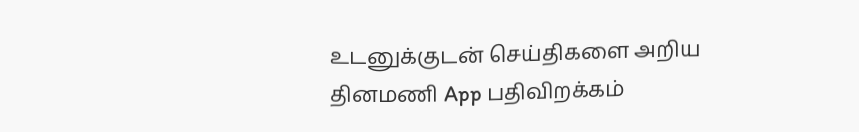உடனுக்குடன் செய்திகளை அறிய தினமணி App பதிவிறக்கம்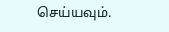செய்யவும்.